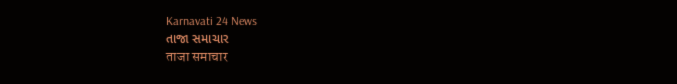Karnavati 24 News
તાજા સમાચાર
ताजा समाचार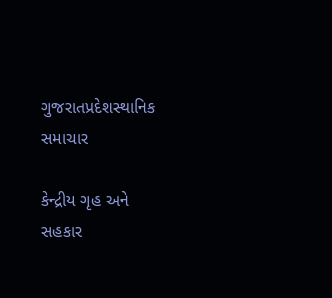ગુજરાતપ્રદેશસ્થાનિક સમાચાર

કેન્દ્રીય ગૃહ અને સહકાર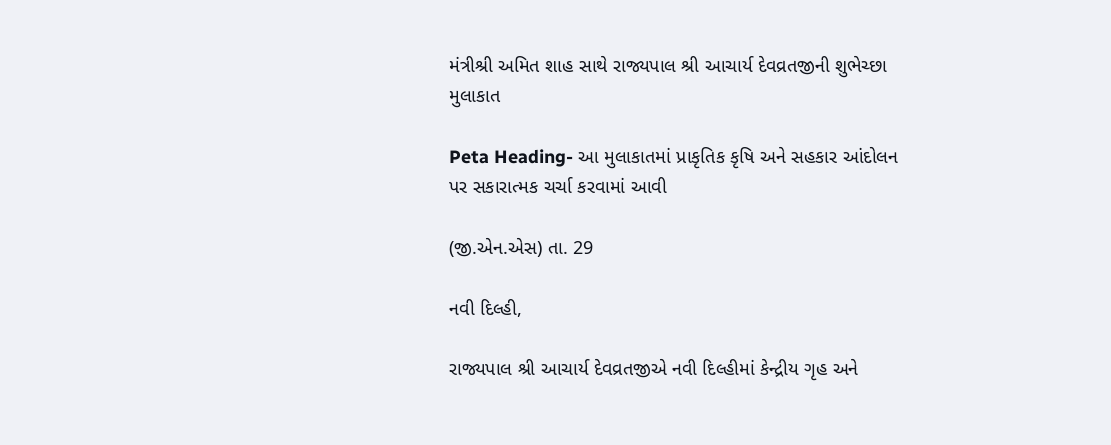મંત્રીશ્રી અમિત શાહ સાથે રાજ્યપાલ શ્રી આચાર્ય દેવવ્રતજીની શુભેચ્છા મુલાકાત

Peta Heading- આ મુલાકાતમાં પ્રાકૃતિક કૃષિ અને સહકાર આંદોલન પર સકારાત્મક ચર્ચા કરવામાં આવી

(જી.એન.એસ) તા. 29

નવી દિલ્હી,

રાજ્યપાલ શ્રી આચાર્ય દેવવ્રતજીએ નવી દિલ્હીમાં કેન્દ્રીય ગૃહ અને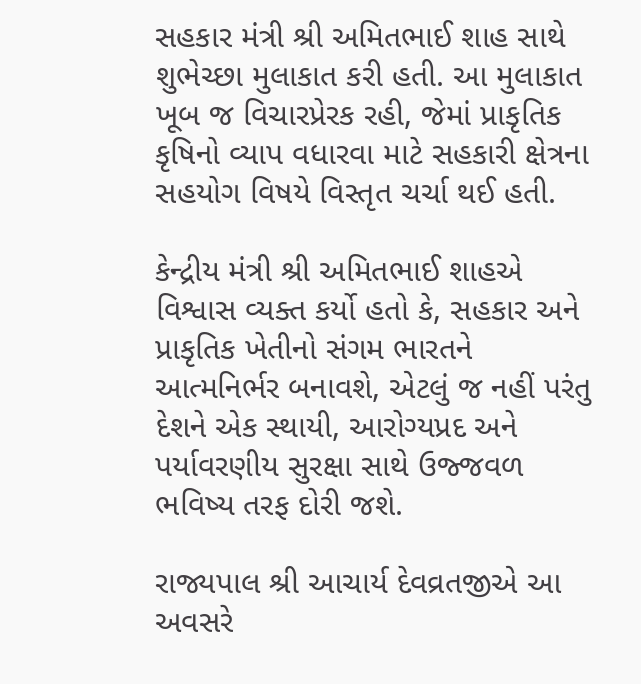સહકાર મંત્રી શ્રી અમિતભાઈ શાહ સાથે શુભેચ્છા મુલાકાત કરી હતી. આ મુલાકાત ખૂબ જ વિચારપ્રેરક રહી, જેમાં પ્રાકૃતિક કૃષિનો વ્યાપ વધારવા માટે સહકારી ક્ષેત્રના સહયોગ વિષયે વિસ્તૃત ચર્ચા થઈ હતી.

કેન્દ્રીય મંત્રી શ્રી અમિતભાઈ શાહએ વિશ્વાસ વ્યક્ત કર્યો હતો કે, સહકાર અને પ્રાકૃતિક ખેતીનો સંગમ ભારતને આત્મનિર્ભર બનાવશે, એટલું જ નહીં પરંતુ દેશને એક સ્થાયી, આરોગ્યપ્રદ અને પર્યાવરણીય સુરક્ષા સાથે ઉજ્જવળ ભવિષ્ય તરફ દોરી જશે.

રાજ્યપાલ શ્રી આચાર્ય દેવવ્રતજીએ આ અવસરે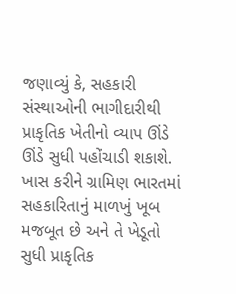જણાવ્યું કે, સહકારી સંસ્થાઓની ભાગીદારીથી પ્રાકૃતિક ખેતીનો વ્યાપ ઊંડે ઊંડે સુધી પહોંચાડી શકાશે.  ખાસ કરીને ગ્રામિણ ભારતમાં સહકારિતાનું માળખું ખૂબ મજબૂત છે અને તે ખેડૂતો સુધી પ્રાકૃતિક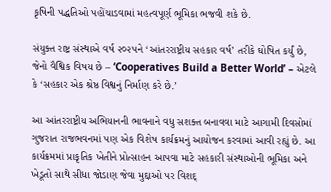કૃષિની પદ્ધતિઓ પહોંચાડવામાં મહત્વપૂર્ણ ભૂમિકા ભજવી શકે છે.

સંયુક્ત રાષ્ટ્ર સંસ્થાએ વર્ષ ૨૦૨૫ને ‘આંતરરાષ્ટ્રીય સહકાર વર્ષ’ તરીકે ઘોષિત કર્યું છે, જેનો વૈશ્વિક વિષય છે – ‘Cooperatives Build a Better World’ – એટલે કે ‘સહકાર એક શ્રેષ્ઠ વિશ્વનું નિર્માણ કરે છે.’

આ આંતરરાષ્ટ્રીય અભિયાનની ભાવનાને વધુ સશક્ત બનાવવા માટે આગામી દિવસોમાં ગુજરાત રાજભવનમાં પણ એક વિશેષ કાર્યક્રમનું આયોજન કરવામાં આવી રહ્યું છે. આ કાર્યક્રમમાં પ્રાકૃતિક ખેતીને પ્રોત્સાહન આપવા માટે સહકારી સંસ્થાઓની ભૂમિકા અને ખેડૂતો સાથે સીધા જોડાણ જેવા મુદ્દાઓ પર વિશદ્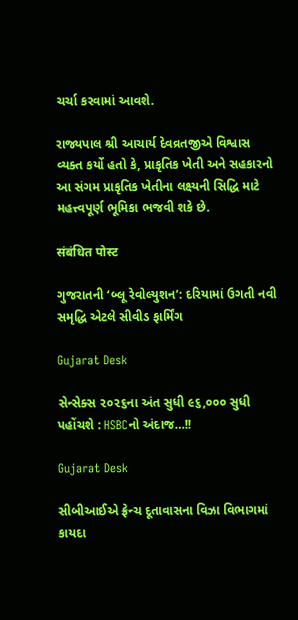ચર્ચા કરવામાં આવશે.

રાજ્યપાલ શ્રી આચાર્ય દેવવ્રતજીએ વિશ્વાસ વ્યક્ત કર્યો હતો કે, પ્રાકૃતિક ખેતી અને સહકારનો આ સંગમ પ્રાકૃતિક ખેતીના લક્ષ્યની સિદ્ધિ માટે મહત્ત્વપૂર્ણ ભૂમિકા ભજવી શકે છે.

संबंधित पोस्ट

ગુજરાતની ‘બ્લૂ રેવોલ્યુશન’: દરિયામાં ઉગતી નવી સમૃદ્ધિ એટલે સીવીડ ફાર્મિંગ

Gujarat Desk

સેન્સેક્સ ૨૦૨૬ના અંત સુધી ૯૬,૦૦૦ સુધી પહોંચશે : HSBCનો અંદાજ…!!

Gujarat Desk

સીબીઆઈએ ફ્રેન્ચ દૂતાવાસના વિઝા વિભાગમાં કાયદા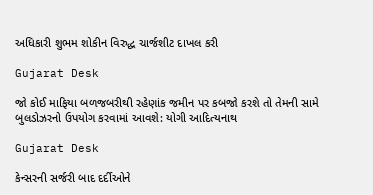અધિકારી શુભમ શોકીન વિરુદ્ધ ચાર્જશીટ દાખલ કરી

Gujarat Desk

જો કોઈ માફિયા બળજબરીથી રહેણાંક જમીન પર કબજો કરશે તો તેમની સામે બુલડોઝરનો ઉપયોગ કરવામાં આવશે: યોગી આદિત્યનાથ

Gujarat Desk

કેન્સરની સર્જરી બાદ દર્દીઓને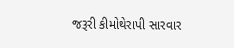જરૂરી કીમોથેરાપી સારવાર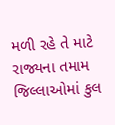મળી રહે તે માટે રાજ્યના તમામ જિલ્લાઓમાં કુલ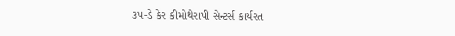૩૫-ડે કેર કીમોથેરાપી સેન્ટર્સ કાર્યરત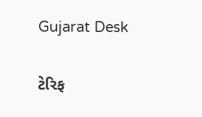Gujarat Desk

ટેરિફ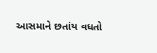આસમાને છતાંય વધતો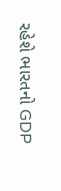રહેશે ભારતનો GDP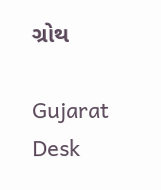ગ્રોથ

Gujarat Desk